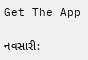Get The App

નવસારી: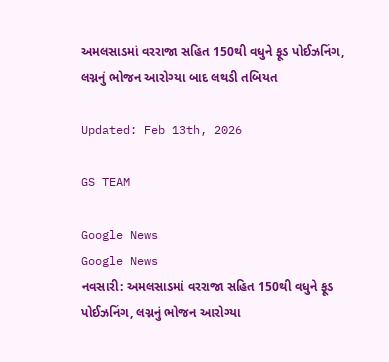અમલસાડમાં વરરાજા સહિત 150થી વધુને ફૂડ પોઈઝનિંગ, લગ્નનું ભોજન આરોગ્યા બાદ લથડી તબિયત

Updated: Feb 13th, 2026

GS TEAM

Google News
Google News
નવસારી: અમલસાડમાં વરરાજા સહિત 150થી વધુને ફૂડ પોઈઝનિંગ, લગ્નનું ભોજન આરોગ્યા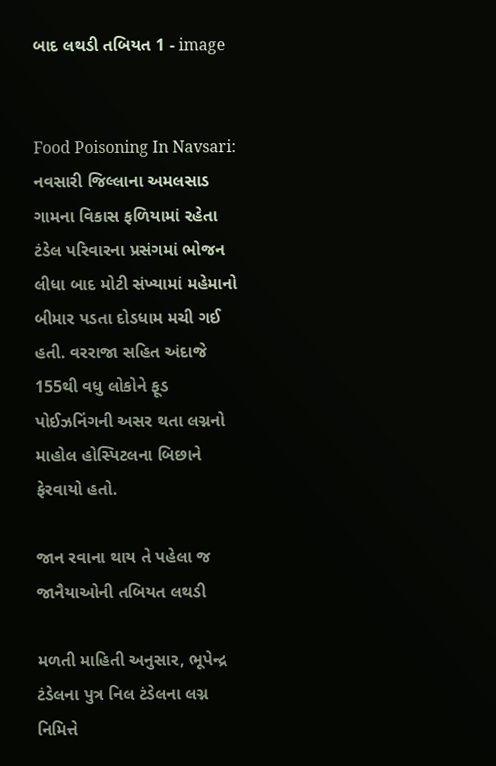બાદ લથડી તબિયત 1 - image


Food Poisoning In Navsari: નવસારી જિલ્લાના અમલસાડ ગામના વિકાસ ફળિયામાં રહેતા ટંડેલ પરિવારના પ્રસંગમાં ભોજન લીધા બાદ મોટી સંખ્યામાં મહેમાનો બીમાર પડતા દોડધામ મચી ગઈ હતી. વરરાજા સહિત અંદાજે 155થી વધુ લોકોને ફૂડ પોઈઝનિંગની અસર થતા લગ્નનો માહોલ હોસ્પિટલના બિછાને ફેરવાયો હતો.

જાન રવાના થાય તે પહેલા જ જાનૈયાઓની તબિયત લથડી

મળતી માહિતી અનુસાર, ભૂપેન્દ્ર ટંડેલના પુત્ર નિલ ટંડેલના લગ્ન નિમિત્તે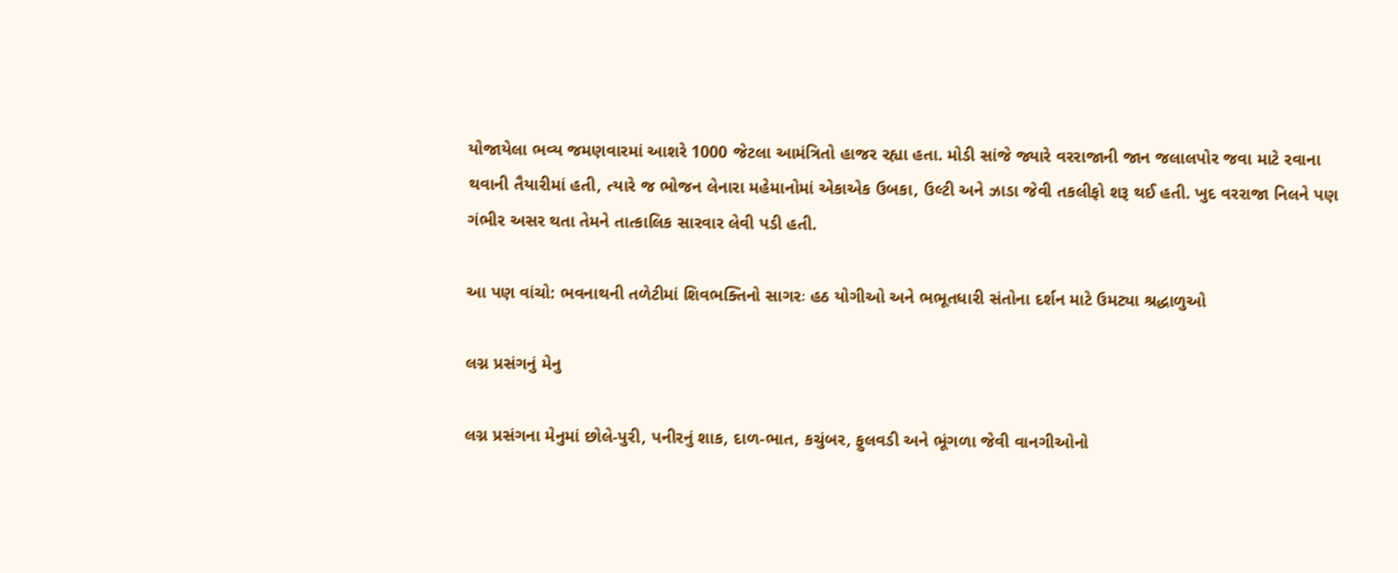યોજાયેલા ભવ્ય જમણવારમાં આશરે 1000 જેટલા આમંત્રિતો હાજર રહ્યા હતા. મોડી સાંજે જ્યારે વરરાજાની જાન જલાલપોર જવા માટે રવાના થવાની તૈયારીમાં હતી, ત્યારે જ ભોજન લેનારા મહેમાનોમાં એકાએક ઉબકા, ઉલ્ટી અને ઝાડા જેવી તકલીફો શરૂ થઈ હતી. ખુદ વરરાજા નિલને પણ ગંભીર અસર થતા તેમને તાત્કાલિક સારવાર લેવી પડી હતી.

આ પણ વાંચો: ભવનાથની તળેટીમાં શિવભક્તિનો સાગરઃ હઠ યોગીઓ અને ભભૂતધારી સંતોના દર્શન માટે ઉમટ્યા શ્રદ્ધાળુઓ

લગ્ન પ્રસંગનું મેનુ

લગ્ન પ્રસંગના મેનુમાં છોલે-પુરી, પનીરનું શાક, દાળ-ભાત, કચુંબર, ફુલવડી અને ભૂંગળા જેવી વાનગીઓનો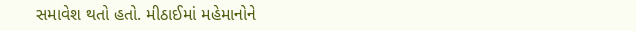સમાવેશ થતો હતો. મીઠાઈમાં મહેમાનોને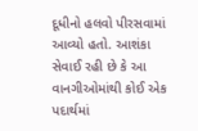દૂધીનો હલવો પીરસવામાં આવ્યો હતો. આશંકા સેવાઈ રહી છે કે આ વાનગીઓમાંથી કોઈ એક પદાર્થમાં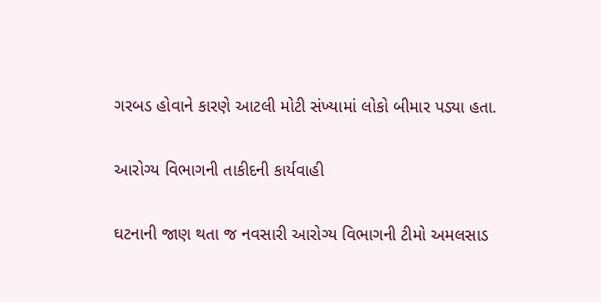ગરબડ હોવાને કારણે આટલી મોટી સંખ્યામાં લોકો બીમાર પડ્યા હતા.

આરોગ્ય વિભાગની તાકીદની કાર્યવાહી

ઘટનાની જાણ થતા જ નવસારી આરોગ્ય વિભાગની ટીમો અમલસાડ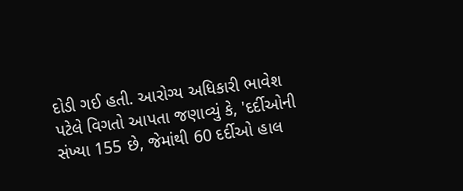દોડી ગઈ હતી. આરોગ્ય અધિકારી ભાવેશ પટેલે વિગતો આપતા જણાવ્યું કે, 'દર્દીઓની સંખ્યા 155 છે, જેમાંથી 60 દર્દીઓ હાલ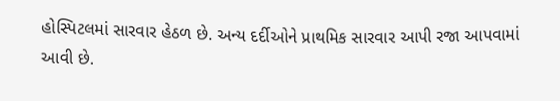હોસ્પિટલમાં સારવાર હેઠળ છે. અન્ય દર્દીઓને પ્રાથમિક સારવાર આપી રજા આપવામાં આવી છે.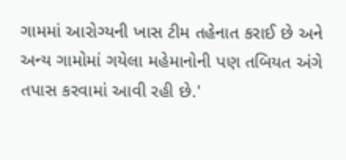ગામમાં આરોગ્યની ખાસ ટીમ તહેનાત કરાઈ છે અને અન્ય ગામોમાં ગયેલા મહેમાનોની પણ તબિયત અંગે તપાસ કરવામાં આવી રહી છે.'